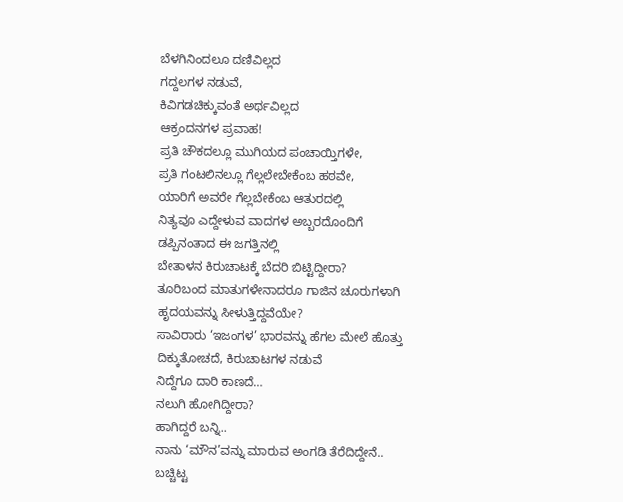ಬೆಳಗಿನಿಂದಲೂ ದಣಿವಿಲ್ಲದ
ಗದ್ದಲಗಳ ನಡುವೆ,
ಕಿವಿಗಡಚಿಕ್ಕುವಂತೆ ಅರ್ಥವಿಲ್ಲದ
ಆಕ್ರಂದನಗಳ ಪ್ರವಾಹ!
ಪ್ರತಿ ಚೌಕದಲ್ಲೂ ಮುಗಿಯದ ಪಂಚಾಯ್ತಿಗಳೇ,
ಪ್ರತಿ ಗಂಟಲಿನಲ್ಲೂ ಗೆಲ್ಲಲೇಬೇಕೆಂಬ ಹಠವೇ,
ಯಾರಿಗೆ ಅವರೇ ಗೆಲ್ಲಬೇಕೆಂಬ ಆತುರದಲ್ಲಿ
ನಿತ್ಯವೂ ಎದ್ದೇಳುವ ವಾದಗಳ ಅಬ್ಬರದೊಂದಿಗೆ
ಡಪ್ಪಿನಂತಾದ ಈ ಜಗತ್ತಿನಲ್ಲಿ
ಬೇತಾಳನ ಕಿರುಚಾಟಕ್ಕೆ ಬೆದರಿ ಬಿಟ್ಟಿದ್ದೀರಾ?
ತೂರಿಬಂದ ಮಾತುಗಳೇನಾದರೂ ಗಾಜಿನ ಚೂರುಗಳಾಗಿ
ಹೃದಯವನ್ನು ಸೀಳುತ್ತಿದ್ದವೆಯೇ?
ಸಾವಿರಾರು ‘ಇಜಂಗಳ’ ಭಾರವನ್ನು ಹೆಗಲ ಮೇಲೆ ಹೊತ್ತು
ದಿಕ್ಕುತೋಚದೆ, ಕಿರುಚಾಟಗಳ ನಡುವೆ
ನಿದ್ದೆಗೂ ದಾರಿ ಕಾಣದೆ…
ನಲುಗಿ ಹೋಗಿದ್ದೀರಾ?
ಹಾಗಿದ್ದರೆ ಬನ್ನಿ..
ನಾನು ‘ಮೌನ’ವನ್ನು ಮಾರುವ ಅಂಗಡಿ ತೆರೆದಿದ್ದೇನೆ..
ಬಚ್ಚಿಟ್ಟ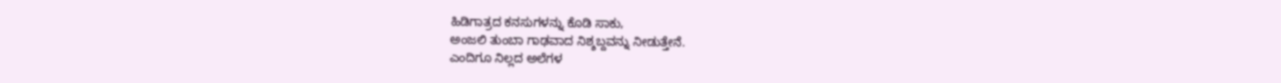ಹಿಡಿಗಾತ್ರದ ಕನಸುಗಳನ್ನು ಕೊಡಿ ಸಾಕು,
ಅಂಜಲಿ ತುಂಬಾ ಗಾಢವಾದ ನಿಶ್ಶಬ್ದವನ್ನು ನೀಡುತ್ತೇನೆ.
ಎಂದಿಗೂ ನಿಲ್ಲದ ಅಲೆಗಳ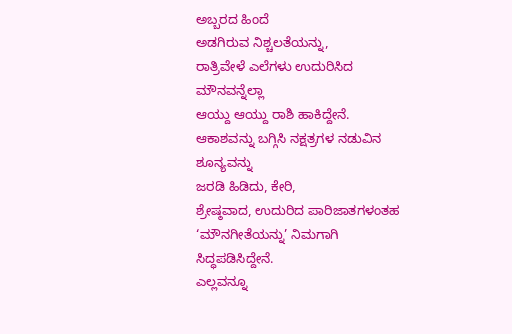ಅಬ್ಬರದ ಹಿಂದೆ
ಅಡಗಿರುವ ನಿಶ್ಚಲತೆಯನ್ನು,
ರಾತ್ರಿವೇಳೆ ಎಲೆಗಳು ಉದುರಿಸಿದ ಮೌನವನ್ನೆಲ್ಲಾ
ಆಯ್ದು ಆಯ್ದು ರಾಶಿ ಹಾಕಿದ್ದೇನೆ.
ಆಕಾಶವನ್ನು ಬಗ್ಗಿಸಿ ನಕ್ಷತ್ರಗಳ ನಡುವಿನ ಶೂನ್ಯವನ್ನು
ಜರಡಿ ಹಿಡಿದು, ಕೇರಿ,
ಶ್ರೇಷ್ಠವಾದ, ಉದುರಿದ ಪಾರಿಜಾತಗಳಂತಹ
‘ಮೌನಗೀತೆಯನ್ನು’ ನಿಮಗಾಗಿ ಸಿದ್ಧಪಡಿಸಿದ್ದೇನೆ.
ಎಲ್ಲವನ್ನೂ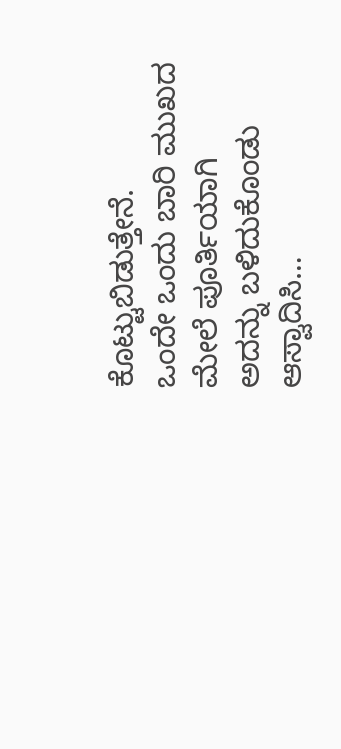ಕೊಟ್ಟುಬಿಡುತ್ತೇನೆ.
ಒಂದೇ ಒಂದು ಬಾರಿ ಮುಖದ ಮೇಲೆ ಪೂರ್ತಿಯಾಗಿ
ಅದನ್ನು ಬಳಿದುಕೊಂಡು ಆಸ್ವಾದಿಸಿ…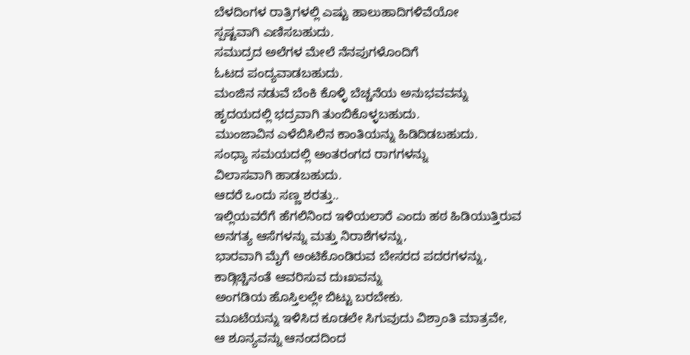ಬೆಳದಿಂಗಳ ರಾತ್ರಿಗಳಲ್ಲಿ ಎಷ್ಟು ಹಾಲುಹಾದಿಗಳಿವೆಯೋ
ಸ್ಪಷ್ಟವಾಗಿ ಎಣಿಸಬಹುದು.
ಸಮುದ್ರದ ಅಲೆಗಳ ಮೇಲೆ ನೆನಪುಗಳೊಂದಿಗೆ
ಓಟದ ಪಂದ್ಯವಾಡಬಹುದು.
ಮಂಜಿನ ನಡುವೆ ಬೆಂಕಿ ಕೊಳ್ಳಿ ಬೆಚ್ಚನೆಯ ಅನುಭವವನ್ನು
ಹೃದಯದಲ್ಲಿ ಭದ್ರವಾಗಿ ತುಂಬಿಕೊಳ್ಳಬಹುದು.
ಮುಂಜಾವಿನ ಎಳೆಬಿಸಿಲಿನ ಕಾಂತಿಯನ್ನು ಹಿಡಿದಿಡಬಹುದು.
ಸಂಧ್ಯಾ ಸಮಯದಲ್ಲಿ ಅಂತರಂಗದ ರಾಗಗಳನ್ನು
ವಿಲಾಸವಾಗಿ ಹಾಡಬಹುದು.
ಆದರೆ ಒಂದು ಸಣ್ಣ ಶರತ್ತು..
ಇಲ್ಲಿಯವರೆಗೆ ಹೆಗಲಿನಿಂದ ಇಳಿಯಲಾರೆ ಎಂದು ಹಠ ಹಿಡಿಯುತ್ತಿರುವ
ಅನಗತ್ಯ ಆಸೆಗಳನ್ನು ಮತ್ತು ನಿರಾಶೆಗಳನ್ನು,
ಭಾರವಾಗಿ ಮೈಗೆ ಅಂಟಿಕೊಂಡಿರುವ ಬೇಸರದ ಪದರಗಳನ್ನು,
ಕಾಡ್ಗಿಚ್ಚಿನಂತೆ ಆವರಿಸುವ ದುಃಖವನ್ನು
ಅಂಗಡಿಯ ಹೊಸ್ತಿಲಲ್ಲೇ ಬಿಟ್ಟು ಬರಬೇಕು.
ಮೂಟೆಯನ್ನು ಇಳಿಸಿದ ಕೂಡಲೇ ಸಿಗುವುದು ವಿಶ್ರಾಂತಿ ಮಾತ್ರವೇ,
ಆ ಶೂನ್ಯವನ್ನು ಆನಂದದಿಂದ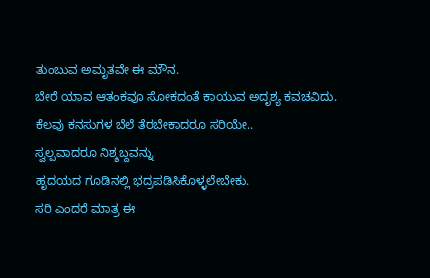ತುಂಬುವ ಅಮೃತವೇ ಈ ಮೌನ.
ಬೇರೆ ಯಾವ ಆತಂಕವೂ ಸೋಕದಂತೆ ಕಾಯುವ ಅದೃಶ್ಯ ಕವಚವಿದು.
ಕೆಲವು ಕನಸುಗಳ ಬೆಲೆ ತೆರಬೇಕಾದರೂ ಸರಿಯೇ..
ಸ್ವಲ್ಪವಾದರೂ ನಿಶ್ಶಬ್ದವನ್ನು
ಹೃದಯದ ಗೂಡಿನಲ್ಲಿ ಭದ್ರಪಡಿಸಿಕೊಳ್ಳಲೇಬೇಕು.
ಸರಿ ಎಂದರೆ ಮಾತ್ರ ಈ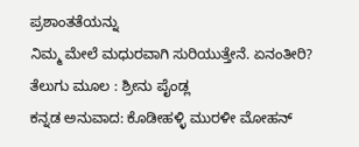ಪ್ರಶಾಂತತೆಯನ್ನು
ನಿಮ್ಮ ಮೇಲೆ ಮಧುರವಾಗಿ ಸುರಿಯುತ್ತೇನೆ. ಏನಂತೀರಿ?
ತೆಲುಗು ಮೂಲ : ಶ್ರೀನು ಪೈಂಡ್ಲ
ಕನ್ನಡ ಅನುವಾದ: ಕೊಡೀಹಳ್ಳಿ ಮುರಳೀ ಮೋಹನ್